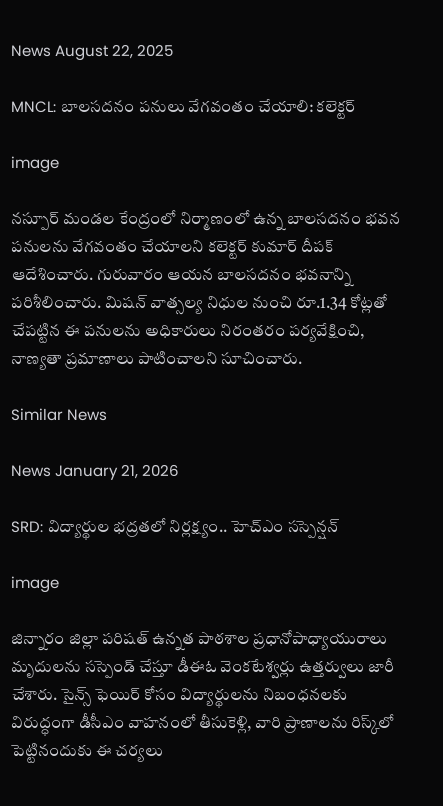News August 22, 2025

MNCL: బాలసదనం పనులు వేగవంతం చేయాలి: కలెక్టర్

image

నస్పూర్ మండల కేంద్రంలో నిర్మాణంలో ఉన్న బాలసదనం భవన పనులను వేగవంతం చేయాలని కలెక్టర్ కుమార్ దీపక్ ఆదేశించారు. గురువారం ఆయన బాలసదనం భవనాన్ని పరిశీలించారు. మిషన్ వాత్సల్య నిధుల నుంచి రూ.1.34 కోట్లతో చేపట్టిన ఈ పనులను అధికారులు నిరంతరం పర్యవేక్షించి, నాణ్యతా ప్రమాణాలు పాటించాలని సూచించారు.

Similar News

News January 21, 2026

SRD: విద్యార్థుల భద్రతలో నిర్లక్ష్యం.. హెచ్‌ఎం సస్పెన్షన్

image

జిన్నారం జిల్లా పరిషత్ ఉన్నత పాఠశాల ప్రధానోపాధ్యాయురాలు మృదులను సస్పెండ్ చేస్తూ డీఈఓ వెంకటేశ్వర్లు ఉత్తర్వులు జారీ చేశారు. సైన్స్ ఫెయిర్ కోసం విద్యార్థులను నిబంధనలకు విరుద్ధంగా డీసీఎం వాహనంలో తీసుకెళ్లి, వారి ప్రాణాలను రిస్క్‌లో పెట్టినందుకు ఈ చర్యలు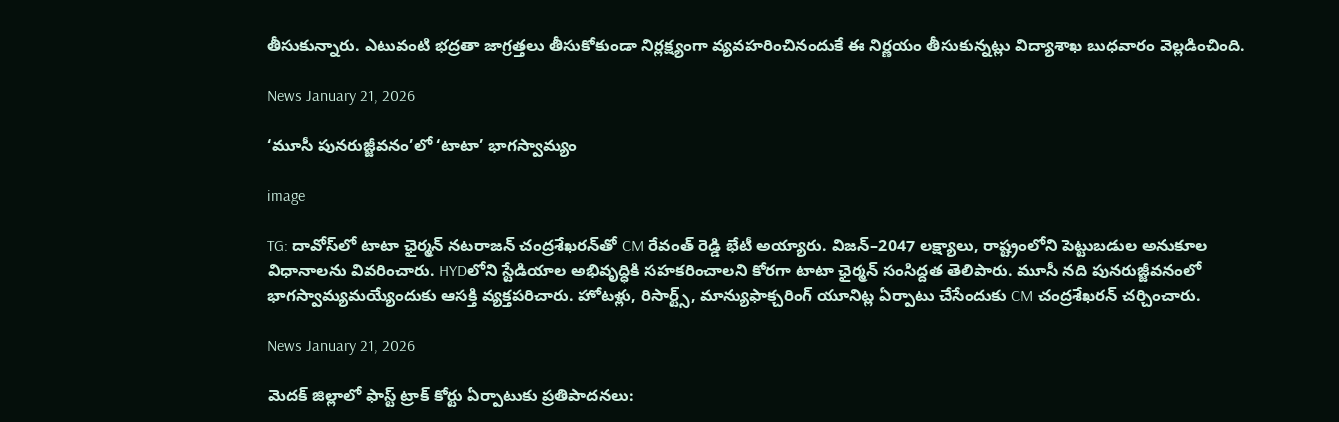తీసుకున్నారు. ఎటువంటి భద్రతా జాగ్రత్తలు తీసుకోకుండా నిర్లక్ష్యంగా వ్యవహరించినందుకే ఈ నిర్ణయం తీసుకున్నట్లు విద్యాశాఖ బుధవారం వెల్లడించింది.

News January 21, 2026

‘మూసీ పునరుజ్జీవనం’లో ‘టాటా’ భాగస్వామ్యం

image

TG: దావోస్‌లో టాటా ఛైర్మన్ నటరాజన్ చంద్రశేఖరన్‌తో CM రేవంత్ రెడ్డి భేటీ అయ్యారు. విజన్–2047 లక్ష్యాలు, రాష్ట్రంలోని పెట్టుబడుల అనుకూల విధానాలను వివరించారు. HYDలోని స్టేడియాల అభివృద్ధికి సహకరించాలని కోరగా టాటా ఛైర్మన్ సంసిద్దత తెలిపారు. మూసీ నది పునరుజ్జీవనంలో భాగస్వామ్యమయ్యేందుకు ఆసక్తి వ్యక్తపరిచారు. హోటళ్లు, రిసార్ట్స్, మాన్యుఫాక్చరింగ్ యూనిట్ల ఏర్పాటు చేసేందుకు CM చంద్రశేఖరన్ చర్చించారు.

News January 21, 2026

మెదక్ జిల్లాలో ఫాస్ట్ ట్రాక్ కోర్టు ఏర్పాటుకు ప్రతిపాదనలు: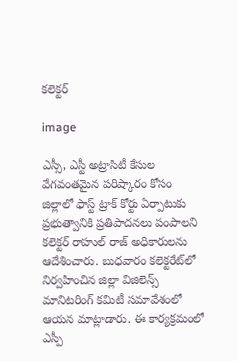కలెక్టర్

image

ఎస్సీ, ఎస్టీ అట్రాసిటీ కేసుల వేగవంతమైన పరిష్కారం కోసం జిల్లాలో ఫాస్ట్ ట్రాక్ కోర్టు ఏర్పాటుకు ప్రభుత్వానికి ప్రతిపాదనలు పంపాలని కలెక్టర్ రాహుల్ రాజ్ అధికారులను ఆదేశించారు. బుధవారం కలెక్టరేట్‌లో నిర్వహించిన జిల్లా విజిలెన్స్ మానిటరింగ్ కమిటీ సమావేశంలో ఆయన మాట్లాడారు. ఈ కార్యక్రమంలో ఎస్పీ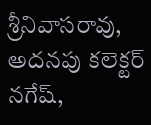శ్రీనివాసరావు, అదనపు కలెక్టర్ నగేష్,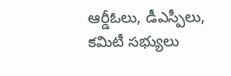ఆర్డీఓలు, డీఎస్పీలు, కమిటీ సభ్యులు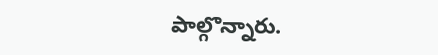పాల్గొన్నారు.